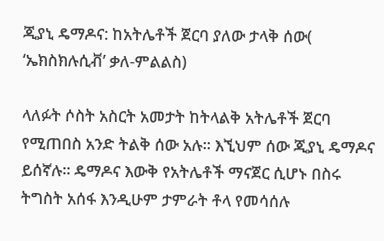ጂያኒ ዴማዶና: ከአትሌቶች ጀርባ ያለው ታላቅ ሰው( ‘ኤክስክሉሲቭ’ ቃለ-ምልልስ)

ላለፉት ሶስት አስርት አመታት ከትላልቅ አትሌቶች ጀርባ የሚጠበስ አንድ ትልቅ ሰው አሉ። እኚህም ሰው ጂያኒ ዴማዶና ይሰኛሉ። ዴማዶና እውቅ የአትሌቶች ማናጀር ሲሆኑ በስሩ ትግስት አሰፋ እንዲሁም ታምራት ቶላ የመሳሰሉ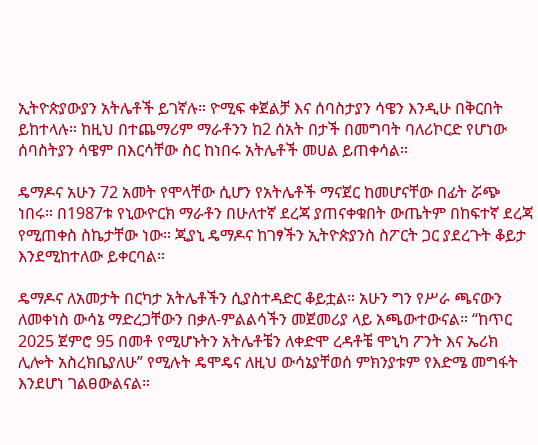ኢትዮጵያውያን አትሌቶች ይገኛሉ። ዮሚፍ ቀጀልቻ እና ሰባስታያን ሳዌን እንዲሁ በቅርበት ይከተላሉ። ከዚህ በተጨማሪም ማራቶንን ከ2 ሰአት በታች በመግባት ባለሪኮርድ የሆነው ሰባስትያን ሳዌም በእርሳቸው ስር ከነበሩ አትሌቶች መሀል ይጠቀሳል።

ዴማዶና አሁን 72 አመት የሞላቸው ሲሆን የአትሌቶች ማናጀር ከመሆናቸው በፊት ሯጭ ነበሩ። በ1987ቱ የኒውዮርክ ማራቶን በሁለተኛ ደረጃ ያጠናቀቁበት ውጤትም በከፍተኛ ደረጃ የሚጠቀስ ስኬታቸው ነው። ጂያኒ ዴማዶና ከገፃችን ኢትዮጵያንስ ስፖርት ጋር ያደረጉት ቆይታ እንደሚከተለው ይቀርባል።

ዴማዶና ለአመታት በርካታ አትሌቶችን ሲያስተዳድር ቆይቷል። አሁን ግን የሥራ ጫናውን ለመቀነስ ውሳኔ ማድረጋቸውን በቃለ-ምልልሳችን መጀመሪያ ላይ አጫውተውናል። “ከጥር 2025 ጀምሮ 95 በመቶ የሚሆኑትን አትሌቶቼን ለቀድሞ ረዳቶቼ ሞኒካ ፖንት እና ኤሪክ ሊሎት አስረክቤያለሁ” የሚሉት ዴሞዴና ለዚህ ውሳኔያቸወሰ ምክንያቱም የእድሜ መግፋት እንደሆነ ገልፀውልናል።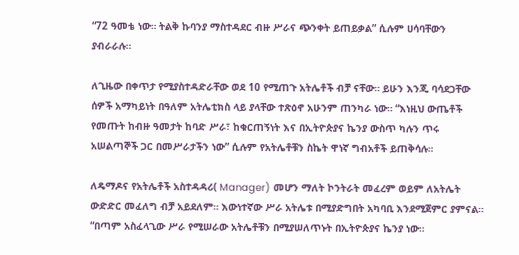“72 ዓመቴ ነው። ትልቅ ኩባንያ ማስተዳደር ብዙ ሥራና ጭንቀት ይጠይቃል” ሲሉም ሀሳባቸውን ያብራራሉ።

ለጊዜው በቀጥታ የሚያስተዳድራቸው ወደ 10 የሚጠጉ አትሌቶች ብቻ ናቸው። ይሁን እንጂ ባሳደጋቸው ሰዎች አማካይነት በዓለም አትሌቲክስ ላይ ያላቸው ተጽዕኖ አሁንም ጠንካራ ነው። “እነዚህ ውጤቶች የመጡት ከብዙ ዓመታት ከባድ ሥራ፣ ከቁርጠኝነት እና በኢትዮጵያና ኬንያ ውስጥ ካሉን ጥሩ አሠልጣኞች ጋር በመሥራታችን ነው” ሲሉም የአትሌቶቹን ስኬት ዋነኛ ግብአቶች ይጠቅሳሉ።

ለዴማዶና የአትሌቶች አስተዳዳሪ( Manager) መሆን ማለት ኮንትራት መፈረም ወይም ለአትሌት ውድድር መፈለግ ብቻ አይደለም። እውነተኛው ሥራ አትሌቱ በሚያድግበት አካባቢ እንደሚጀምር ያምናል። “በጣም አስፈላጊው ሥራ የሚሠራው አትሌቶቹን በሚያሠለጥኑት በኢትዮጵያና ኬንያ ነው።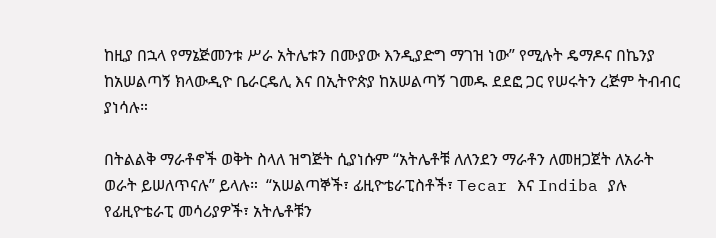ከዚያ በኋላ የማኔጅመንቱ ሥራ አትሌቱን በሙያው እንዲያድግ ማገዝ ነው” የሚሉት ዴማዶና በኬንያ ከአሠልጣኝ ክላውዲዮ ቤራርዴሊ እና በኢትዮጵያ ከአሠልጣኝ ገመዱ ደደፎ ጋር የሠሩትን ረጅም ትብብር ያነሳሉ።

በትልልቅ ማራቶኖች ወቅት ስላለ ዝግጅት ሲያነሱም “አትሌቶቹ ለለንደን ማራቶን ለመዘጋጀት ለአራት ወራት ይሠለጥናሉ” ይላሉ።  “አሠልጣኞች፣ ፊዚዮቴራፒስቶች፣ Tecar እና Indiba ያሉ የፊዚዮቴራፒ መሳሪያዎች፣ አትሌቶቹን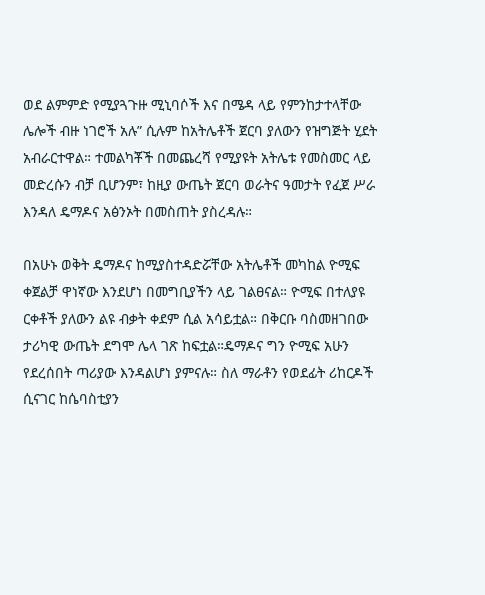ወደ ልምምድ የሚያጓጉዙ ሚኒባሶች እና በሜዳ ላይ የምንከታተላቸው ሌሎች ብዙ ነገሮች አሉ” ሲሉም ከአትሌቶች ጀርባ ያለውን የዝግጅት ሂደት አብራርተዋል። ተመልካቾች በመጨረሻ የሚያዩት አትሌቱ የመስመር ላይ መድረሱን ብቻ ቢሆንም፣ ከዚያ ውጤት ጀርባ ወራትና ዓመታት የፈጀ ሥራ እንዳለ ዴማዶና አፅንኦት በመስጠት ያስረዳሉ።

በአሁኑ ወቅት ዴማዶና ከሚያስተዳድሯቸው አትሌቶች መካከል ዮሚፍ ቀጀልቻ ዋነኛው እንደሆነ በመግቢያችን ላይ ገልፀናል። ዮሚፍ በተለያዩ ርቀቶች ያለውን ልዩ ብቃት ቀደም ሲል አሳይቷል። በቅርቡ ባስመዘገበው ታሪካዊ ውጤት ደግሞ ሌላ ገጽ ከፍቷል።ዴማዶና ግን ዮሚፍ አሁን የደረሰበት ጣሪያው እንዳልሆነ ያምናሉ። ስለ ማራቶን የወደፊት ሪከርዶች ሲናገር ከሴባስቲያን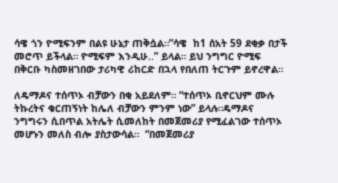ሳዌ ጎን ዮሚፍንም በልዩ ሁኔታ ጠቅሷል።”ሳዌ  ከ1 ሰአት 59 ደቂቃ በታች መሮጥ ይችላል። ዮሚፍም እንዲሁ..” ይላል። ይህ ንግግር ዮሚፍ በቅርቡ ካስመዘገበው ታሪካዊ ሪከርድ በኋላ የበለጠ ትርጉም ይኖረዋል።

ለዴማዶና ተሰጥኦ ብቻውን በቂ አይደለም። “ተሰጥኦ ቢኖርህም ሙሉ ትኩረትና ቁርጠኝነት ከሌለ ብቻውን ምንም ነው” ይላሉ።ዴማዶና ንግግሩን ሲበጥል አትሌት ሲመለከት በመጀመሪያ የሚፈልገው ተሰጥኦ መሆኑን መለስ ብሎ ያስታውሳል።  “በመጀመሪያ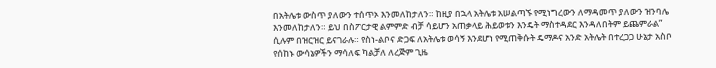በአትሌቱ ውስጥ ያለውን ተሰጥኦ እንመለከታለን። ከዚያ በኋላ አትሌቱ አሠልጣኙ የሚነግረውን ለማዳመጥ ያለውን ዝንባሌ እንመለከታለን። ይህ በስፖርታዊ ልምምድ ብቻ ሳይሆን አጠቃላይ ሕይወቱን እንዴት ማስተዳደር እንዳለበትም ይጨምራል” ሲሉም በዝርዝር ይናገራሉ። የስነ-ልቦና ድጋፍ ለአትሌቱ ወሳኝ እንደሆነ የሚጠቅሱት ዴማዶና አንድ አትሌት በተረጋጋ ሁኔታ አስቦ የሰከኑ ውሳኔዎችን ማሳለፍ ካልቻለ ለረጅም ጊዜ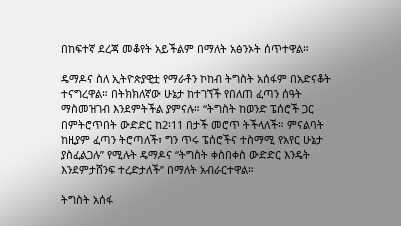በከፍተኛ ደረጃ መቆየት አይችልም በማለት አፅንኦት ሰጥተዋል።

ዴማዶና ስለ ኢትዮጵያዊቷ የማራቶን ኮከብ ትግስት አሰፋም በአድናቆት ተናግረዋል። በትክክለኛው ሁኔታ ከተገኘች የበለጠ ፈጣን ሰዓት ማስመዝገብ እንደምትችል ያምናሉ። “ትግስት ከወንድ ፔሰሮች ጋር በምትሮጥበት ውድድር ከ2፡11 በታች መሮጥ ትችላለች። ምናልባት ከዚያም ፈጣን ትሮጣለች፣ ግን ጥሩ ፔሰሮችና ተስማሚ የአየር ሁኔታ ያስፈልጋሉ” የሚሉት ዴማዶና “ትግስት ቀስበቀስ ውድድር እንዴት እንደምታሸንፍ ተረድታለች” በማለት አብራርተዋል።

ትግስት አሰፋ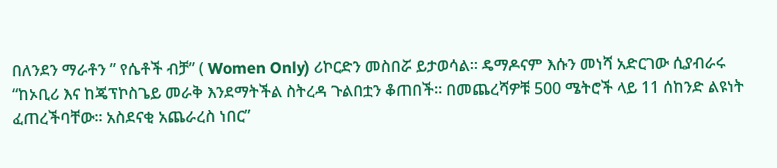በለንደን ማራቶን ” የሴቶች ብቻ” ( Women Only) ሪኮርድን መስበሯ ይታወሳል። ዴማዶናም እሱን መነሻ አድርገው ሲያብራሩ  “ከኦቢሪ እና ከጄፕኮስጌይ መራቅ እንደማትችል ስትረዳ ጉልበቷን ቆጠበች። በመጨረሻዎቹ 500 ሜትሮች ላይ 11 ሰከንድ ልዩነት ፈጠረችባቸው። አስደናቂ አጨራረስ ነበር”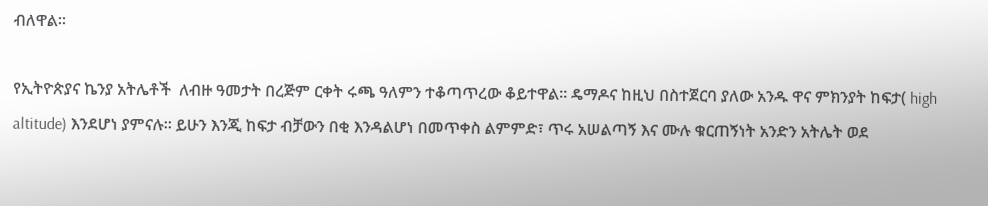ብለዋል።

የኢትዮጵያና ኬንያ አትሌቶች  ለብዙ ዓመታት በረጅም ርቀት ሩጫ ዓለምን ተቆጣጥረው ቆይተዋል። ዴማዶና ከዚህ በስተጀርባ ያለው አንዱ ዋና ምክንያት ከፍታ( high altitude) እንደሆነ ያምናሉ። ይሁን እንጂ ከፍታ ብቻውን በቂ እንዳልሆነ በመጥቀስ ልምምድ፣ ጥሩ አሠልጣኝ እና ሙሉ ቁርጠኝነት አንድን አትሌት ወደ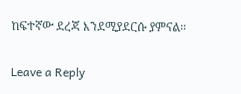ከፍተኛው ደረጃ እንደሚያደርሱ ያምናል።

Leave a Reply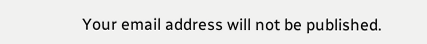Your email address will not be published.